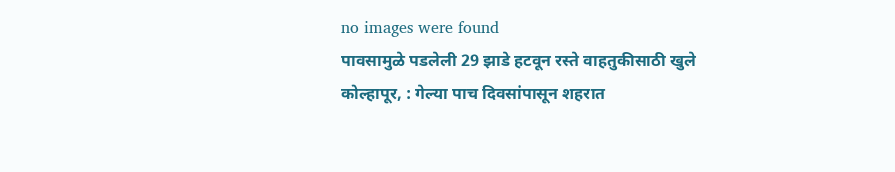no images were found
पावसामुळे पडलेली 29 झाडे हटवून रस्ते वाहतुकीसाठी खुले
कोल्हापूर, : गेल्या पाच दिवसांपासून शहरात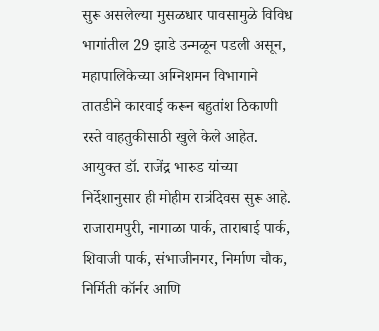सुरू असलेल्या मुसळधार पावसामुळे विविध भागांतील 29 झाडे उन्मळून पडली असून, महापालिकेच्या अग्निशमन विभागाने तातडीने कारवाई करून बहुतांश ठिकाणी रस्ते वाहतुकीसाठी खुले केले आहेत. आयुक्त डॉ. राजेंद्र भारुड यांच्या निर्देशानुसार ही मोहीम रात्रंदिवस सुरू आहे. राजारामपुरी, नागाळा पार्क, ताराबाई पार्क, शिवाजी पार्क, संभाजीनगर, निर्माण चौक, निर्मिती कॉर्नर आणि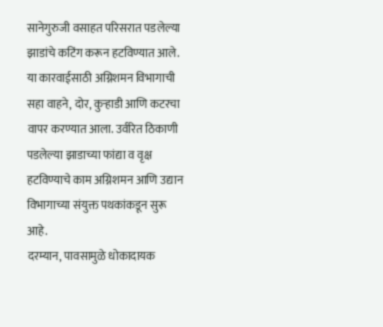सानेगुरुजी वसाहत परिसरात पडलेल्या झाडांचे कटिंग करून हटविण्यात आले. या कारवाईसाठी अग्निशमन विभागाची सहा वाहने, दोर, कुऱ्हाडी आणि कटरचा वापर करण्यात आला. उर्वरित ठिकाणी पडलेल्या झाडाच्या फांद्या व वृक्ष हटविण्याचे काम अग्निशमन आणि उद्यान विभागाच्या संयुक्त पथकांकडून सुरू आहे.
दरम्यान, पावसामुळे धोकादायक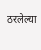ठरलेल्या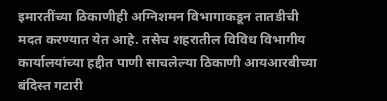इमारतींच्या ठिकाणीही अग्निशमन विभागाकडून तातडीची मदत करण्यात येत आहे. तसेच शहरातील विविध विभागीय कार्यालयांच्या हद्दीत पाणी साचलेल्या ठिकाणी आयआरबीच्या बंदिस्त गटारी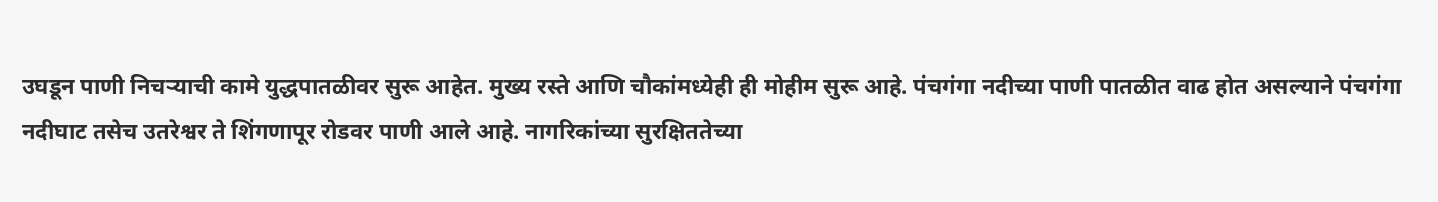उघडून पाणी निचऱ्याची कामे युद्धपातळीवर सुरू आहेत. मुख्य रस्ते आणि चौकांमध्येही ही मोहीम सुरू आहे. पंचगंगा नदीच्या पाणी पातळीत वाढ होत असल्याने पंचगंगा नदीघाट तसेच उतरेश्वर ते शिंगणापूर रोडवर पाणी आले आहे. नागरिकांच्या सुरक्षिततेच्या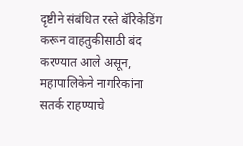दृष्टीने संबंधित रस्ते बॅरिकेडिंग करून वाहतुकीसाठी बंद करण्यात आले असून, महापालिकेने नागरिकांना सतर्क राहण्याचे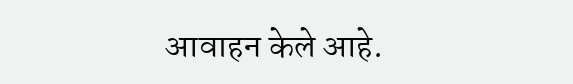आवाहन केले आहे.